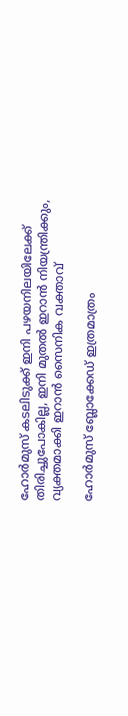ഹോർമുസ് കടലിടുക്ക് ഇനി പഴയനിലയിലേക്ക് തിരിച്ചുപോകില്ല, ഇനി മുതൽ ഇറാൻ നിയന്ത്രിക്കും, വ്യക്തമാക്കി ഇറാൻ സൈനിക വക്താവ്

ഹോര്‍മുസ് ബ്ലോക്കേഡ് ഇത്രമാത്രം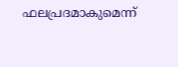ഫലപ്രദമാകുമെന്ന്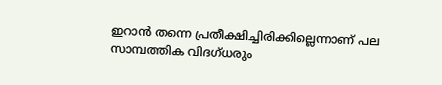ഇറാന്‍ തന്നെ പ്രതീക്ഷിച്ചിരിക്കില്ലെന്നാണ് പല സാമ്പത്തിക വിദഗ്ധരും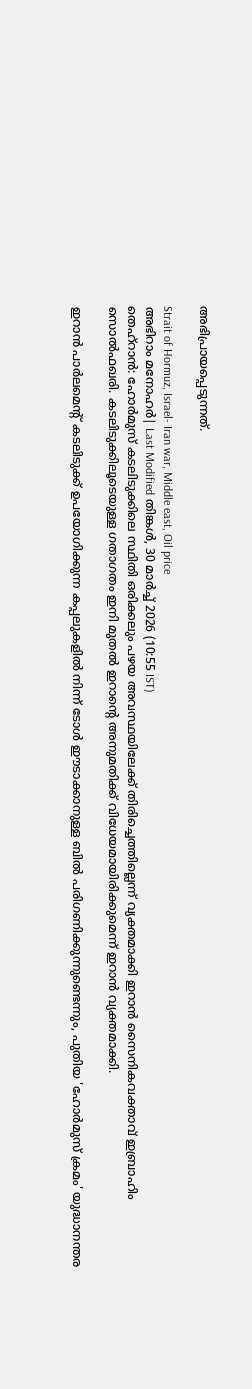അഭിപ്രായപ്പെടുന്നത്.

Strait of Hormuz, Israel- Iran war, Middle east, Oil price
അഭിറാം മനോഹർ| Last Modified തിങ്കള്‍, 30 മാര്‍ച്ച് 2026 (10:55 IST)
തെഹ്റാന്‍: ഹോര്‍മുസ് കടലിടുക്കിലെ സ്ഥിതി ഒരിക്കലും പഴയ അവസ്ഥയിലേക്ക് തിരിച്ചെത്തില്ലെന്ന് വ്യക്തമാക്കി ഇറാന്‍ സൈനികവക്താവ് ഇബ്രാഹിം സൊല്‍ഫഖരി. കടലിടുക്കിലൂടെയുള്ള ഗതാഗതം ഇനി മുതല്‍ ഇറാന്റെ അനുമതിക്ക് വിധേയമായിരിക്കുമെന്ന് ഇറാന്‍ വ്യക്തമാക്കി.

ഇറാന്‍ പാര്‍ലമെന്റ് കടലിടുക്ക് ഉപയോഗിക്കുന്ന കപ്പലുകളില്‍ നിന്ന് ടോള്‍ ഈടാക്കാനുള്ള ബില്‍ പരിഗണിക്കുന്നുണ്ടെന്നും, പുതിയ 'ഹോര്‍മുസ് ക്രമം' യുദ്ധാനന്തര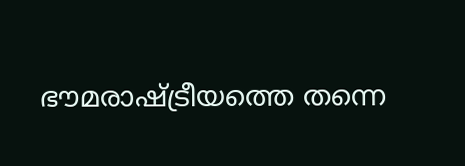ഭൗമരാഷ്ട്രീയത്തെ തന്നെ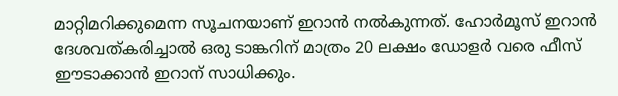മാറ്റിമറിക്കുമെന്ന സൂചനയാണ് ഇറാന്‍ നല്‍കുന്നത്. ഹോര്‍മൂസ് ഇറാന്‍ ദേശവത്കരിച്ചാല്‍ ഒരു ടാങ്കറിന് മാത്രം 20 ലക്ഷം ഡോളര്‍ വരെ ഫീസ് ഈടാക്കാന്‍ ഇറാന് സാധിക്കും.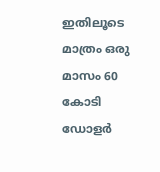ഇതിലൂടെ മാത്രം ഒരു മാസം 60 കോടി ഡോളര്‍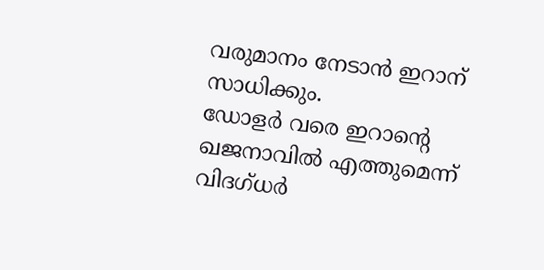വരുമാനം നേടാന്‍ ഇറാന് സാധിക്കും.
ഡോളര്‍ വരെ ഇറാന്റെ ഖജനാവില്‍ എത്തുമെന്ന് വിദഗ്ധര്‍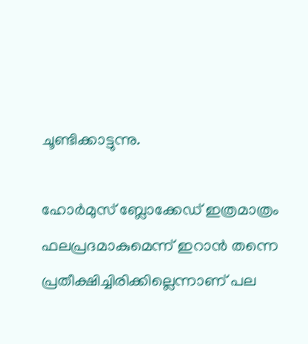ചൂണ്ടിക്കാട്ടുന്നു.

ഹോര്‍മുസ് ബ്ലോക്കേഡ് ഇത്രമാത്രം ഫലപ്രദമാകുമെന്ന് ഇറാന്‍ തന്നെ പ്രതീക്ഷിച്ചിരിക്കില്ലെന്നാണ് പല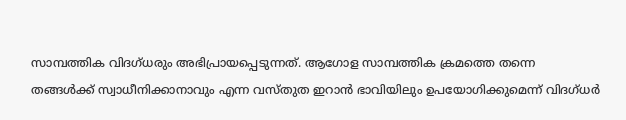സാമ്പത്തിക വിദഗ്ധരും അഭിപ്രായപ്പെടുന്നത്. ആഗോള സാമ്പത്തിക ക്രമത്തെ തന്നെ തങ്ങള്‍ക്ക് സ്വാധീനിക്കാനാവും എന്ന വസ്തുത ഇറാന്‍ ഭാവിയിലും ഉപയോഗിക്കുമെന്ന് വിദഗ്ധര്‍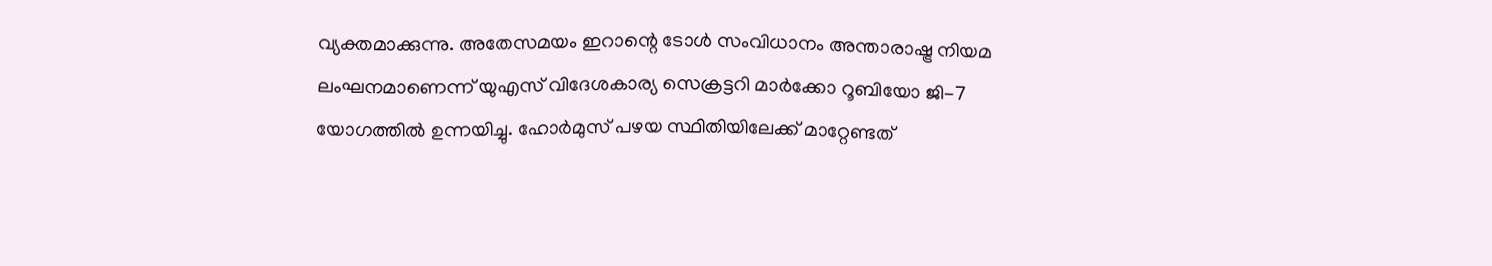വ്യക്തമാക്കുന്നു. അതേസമയം ഇറാന്റെ ടോള്‍ സംവിധാനം അന്താരാഷ്ട്ര നിയമ ലംഘനമാണെന്ന് യുഎസ് വിദേശകാര്യ സെക്രട്ടറി മാര്‍ക്കോ റൂബിയോ ജി-7 യോഗത്തില്‍ ഉന്നയിച്ചു. ഹോര്‍മുസ് പഴയ സ്ഥിതിയിലേക്ക് മാറ്റേണ്ടത്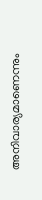അനിവാര്യമാണെന്നും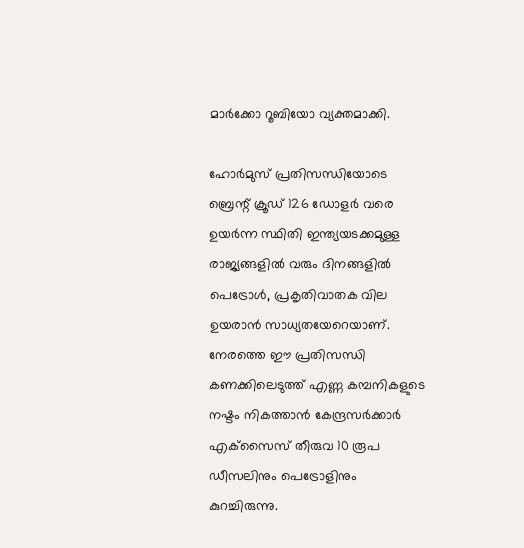മാര്‍ക്കോ റൂബിയോ വ്യക്തമാക്കി.

ഹോര്‍മുസ് പ്രതിസന്ധിയോടെ ബ്രെന്റ് ക്രൂഡ് 126 ഡോളര്‍ വരെ ഉയര്‍ന്ന സ്ഥിതി ഇന്ത്യയടക്കമുള്ള രാജ്യങ്ങളില്‍ വരും ദിനങ്ങളില്‍ പെട്രോള്‍, പ്രകൃതിവാതക വില ഉയരാന്‍ സാധ്യതയേറെയാണ്. നേരത്തെ ഈ പ്രതിസന്ധി കണക്കിലെടുത്ത് എണ്ണ കമ്പനികളുടെ നഷ്ടം നികത്താന്‍ കേന്ദ്രസര്‍ക്കാര്‍ എക്‌സൈസ് തീരുവ 10 രൂപ ഡീസലിനും പെട്രോളിനും കുറച്ചിരുന്നു.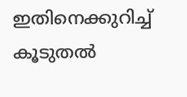ഇതിനെക്കുറിച്ച് കൂടുതല്‍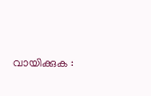വായിക്കുക :